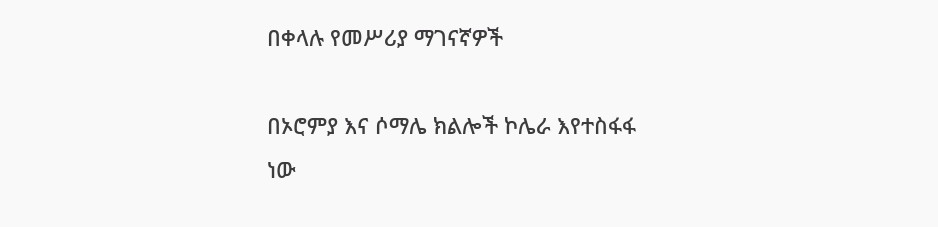በቀላሉ የመሥሪያ ማገናኛዎች

በኦሮምያ እና ሶማሌ ክልሎች ኮሌራ እየተስፋፋ ነው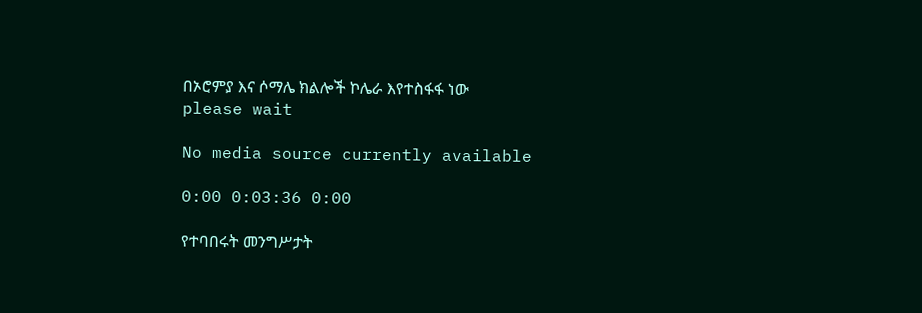በኦሮምያ እና ሶማሌ ክልሎች ኮሌራ እየተስፋፋ ነው
please wait

No media source currently available

0:00 0:03:36 0:00

የተባበሩት መንግሥታት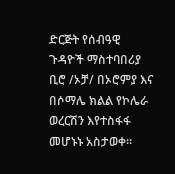ድርጅት የሰብዓዊ ጉዳዮች ማስተባበሪያ ቢሮ /ኦቻ/ በኦሮምያ እና በሶማሌ ክልል የኮሌራ ወረርሽን እየተስፋፋ መሆኑኑ አስታወቀ።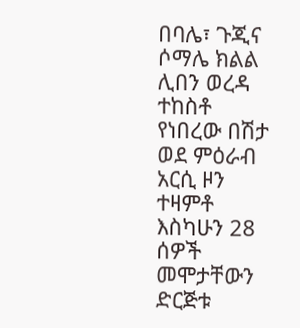በባሌ፣ ጉጂና ሶማሌ ክልል ሊበን ወረዳ ተከስቶ የነበረው በሽታ ወደ ምዕራብ አርሲ ዞን ተዛምቶ እስካሁን 28 ሰዎች መሞታቸውን ድርጅቱ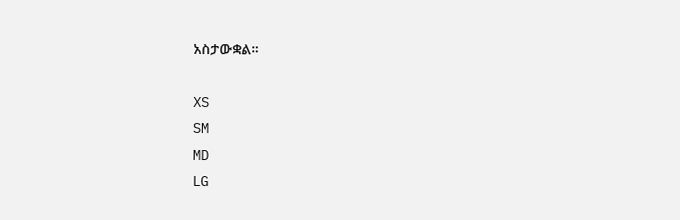አስታውቋል።

XS
SM
MD
LG